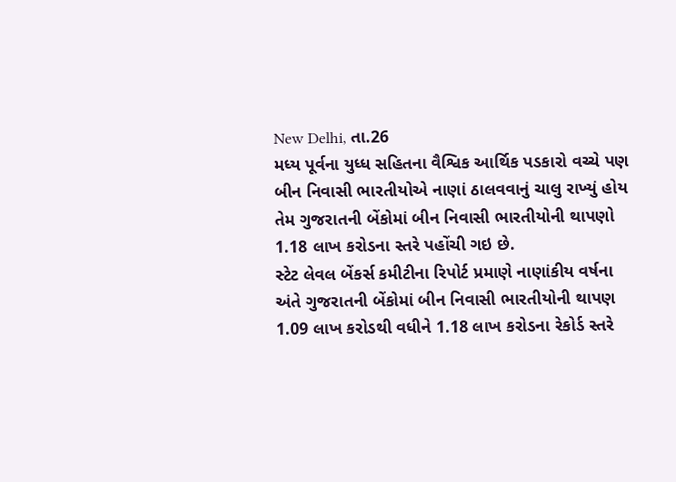New Delhi, તા.26
મધ્ય પૂર્વના યુધ્ધ સહિતના વૈશ્વિક આર્થિક પડકારો વચ્ચે પણ બીન નિવાસી ભારતીયોએ નાણાં ઠાલવવાનું ચાલુ રાખ્યું હોય તેમ ગુજરાતની બેંકોમાં બીન નિવાસી ભારતીયોની થાપણો 1.18 લાખ કરોડના સ્તરે પહોંચી ગઇ છે.
સ્ટેટ લેવલ બેંકર્સ કમીટીના રિપોર્ટ પ્રમાણે નાણાંકીય વર્ષના અંતે ગુજરાતની બેંકોમાં બીન નિવાસી ભારતીયોની થાપણ 1.09 લાખ કરોડથી વધીને 1.18 લાખ કરોડના રેકોર્ડ સ્તરે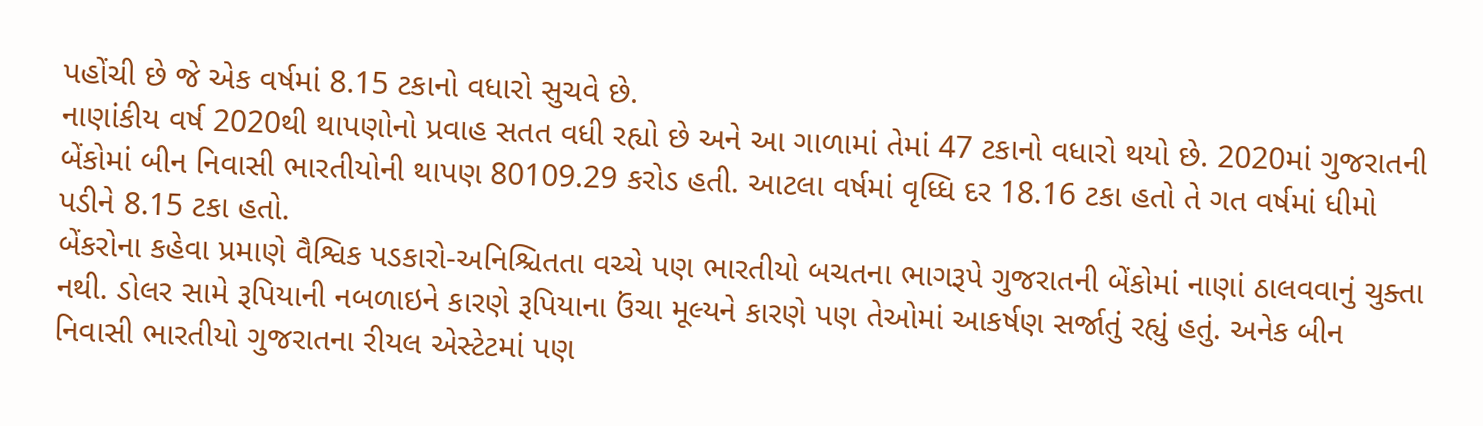પહોંચી છે જે એક વર્ષમાં 8.15 ટકાનો વધારો સુચવે છે.
નાણાંકીય વર્ષ 2020થી થાપણોનો પ્રવાહ સતત વધી રહ્યો છે અને આ ગાળામાં તેમાં 47 ટકાનો વધારો થયો છે. 2020માં ગુજરાતની બેંકોમાં બીન નિવાસી ભારતીયોની થાપણ 80109.29 કરોડ હતી. આટલા વર્ષમાં વૃધ્ધિ દર 18.16 ટકા હતો તે ગત વર્ષમાં ધીમો પડીને 8.15 ટકા હતો.
બેંકરોના કહેવા પ્રમાણે વૈશ્વિક પડકારો-અનિશ્ચિતતા વચ્ચે પણ ભારતીયો બચતના ભાગરૂપે ગુજરાતની બેંકોમાં નાણાં ઠાલવવાનું ચુક્તા નથી. ડોલર સામે રૂપિયાની નબળાઇને કારણે રૂપિયાના ઉંચા મૂલ્યને કારણે પણ તેઓમાં આકર્ષણ સર્જાતું રહ્યું હતું. અનેક બીન નિવાસી ભારતીયો ગુજરાતના રીયલ એસ્ટેટમાં પણ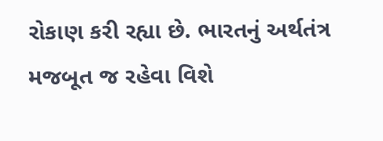રોકાણ કરી રહ્યા છે. ભારતનું અર્થતંત્ર મજબૂત જ રહેવા વિશે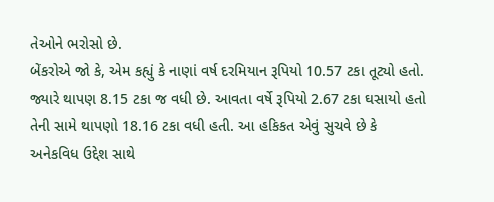તેઓને ભરોસો છે.
બેંકરોએ જો કે, એમ કહ્યું કે નાણાં વર્ષ દરમિયાન રૂપિયો 10.57 ટકા તૂટ્યો હતો. જ્યારે થાપણ 8.15 ટકા જ વધી છે. આવતા વર્ષે રૂપિયો 2.67 ટકા ઘસાયો હતો તેની સામે થાપણો 18.16 ટકા વધી હતી. આ હકિકત એવું સુચવે છે કે અનેકવિધ ઉદ્દેશ સાથે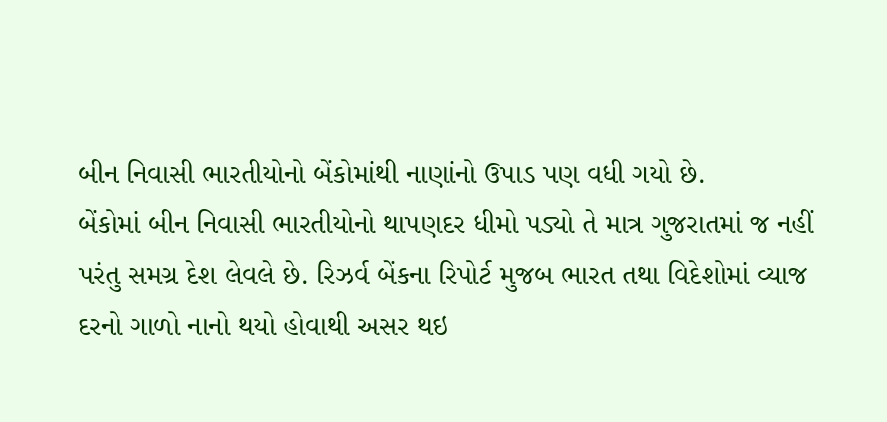બીન નિવાસી ભારતીયોનો બેંકોમાંથી નાણાંનો ઉપાડ પણ વધી ગયો છે.
બેંકોમાં બીન નિવાસી ભારતીયોનો થાપણદર ધીમો પડ્યો તે માત્ર ગુજરાતમાં જ નહીં પરંતુ સમગ્ર દેશ લેવલે છે. રિઝર્વ બેંકના રિપોર્ટ મુજબ ભારત તથા વિદેશોમાં વ્યાજ દરનો ગાળો નાનો થયો હોવાથી અસર થઇ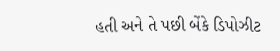હતી અને તે પછી બેંકે ડિપોઝીટ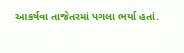આકર્ષવા તાજેતરમાં પગલા ભર્યા હતાં.